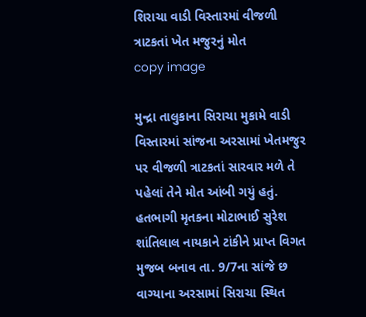શિરાચા વાડી વિસ્તારમાં વીજળી ત્રાટકતાં ખેત મજુરનું મોત
copy image

મુન્દ્રા તાલુકાના સિરાચા મુકામે વાડી વિસ્તારમાં સાંજના અરસામાં ખેતમજુર પર વીજળી ત્રાટકતાં સારવાર મળે તે પહેલાં તેને મોત આંબી ગયું હતું. હતભાગી મૃતકના મોટાભાઈ સુરેશ શાંતિલાલ નાયકાને ટાંકીને પ્રાપ્ત વિગત મુજબ બનાવ તા. 9/7ના સાંજે છ વાગ્યાના અરસામાં સિરાચા સ્થિત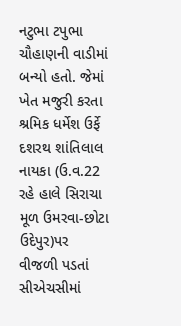નટુભા ટપુભા ચૌહાણની વાડીમાં બન્યો હતો. જેમાં ખેત મજુરી કરતા શ્રમિક ધર્મેશ ઉર્ફે દશરથ શાંતિલાલ નાયકા (ઉ.વ.22 રહે હાલે સિરાચા મૂળ ઉમરવા-છોટા ઉદેપુર)પર વીજળી પડતાં સીએચસીમાં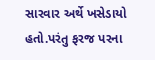સારવાર અર્થે ખસેડાયો હતો.પરંતુ ફરજ પરના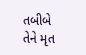તબીબે તેને મૃત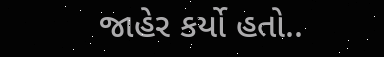જાહેર કર્યો હતો..